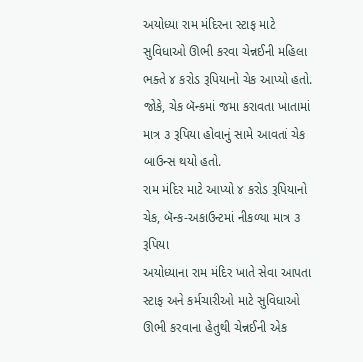અયોધ્યા રામ મંદિરના સ્ટાફ માટે સુવિધાઓ ઊભી કરવા ચેન્નઈની મહિલા ભક્તે ૪ કરોડ રૂપિયાનો ચેક આપ્યો હતો. જોકે, ચેક બૅન્કમાં જમા કરાવતા ખાતામાં માત્ર ૩ રૂપિયા હોવાનું સામે આવતાં ચેક બાઉન્સ થયો હતો.
રામ મંદિર માટે આપ્યો ૪ કરોડ રૂપિયાનો ચેક, બૅન્ક-અકાઉન્ટમાં નીકળ્યા માત્ર ૩ રૂપિયા
અયોધ્યાના રામ મંદિર ખાતે સેવા આપતા સ્ટાફ અને કર્મચારીઓ માટે સુવિધાઓ ઊભી કરવાના હેતુથી ચેન્નઈની એક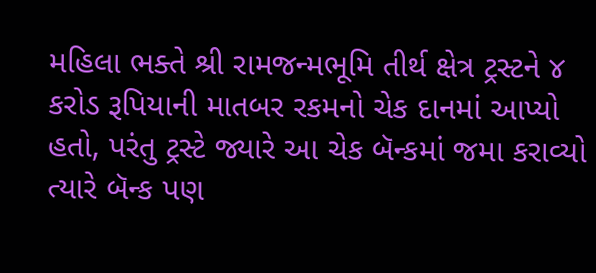મહિલા ભક્તે શ્રી રામજન્મભૂમિ તીર્થ ક્ષેત્ર ટ્રસ્ટને ૪ કરોડ રૂપિયાની માતબર રકમનો ચેક દાનમાં આપ્યો હતો, પરંતુ ટ્રસ્ટે જ્યારે આ ચેક બૅન્કમાં જમા કરાવ્યો ત્યારે બૅન્ક પણ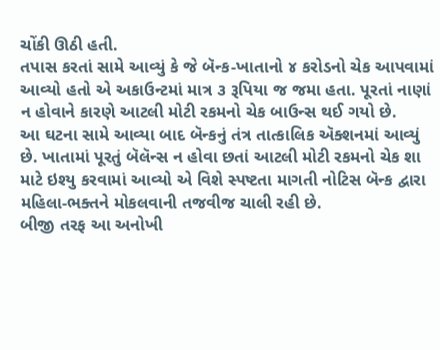ચોંકી ઊઠી હતી.
તપાસ કરતાં સામે આવ્યું કે જે બૅન્ક-ખાતાનો ૪ કરોડનો ચેક આપવામાં આવ્યો હતો એ અકાઉન્ટમાં માત્ર ૩ રૂપિયા જ જમા હતા. પૂરતાં નાણાં ન હોવાને કારણે આટલી મોટી રકમનો ચેક બાઉન્સ થઈ ગયો છે.
આ ઘટના સામે આવ્યા બાદ બૅન્કનું તંત્ર તાત્કાલિક ઍક્શનમાં આવ્યું છે. ખાતામાં પૂરતું બૅલૅન્સ ન હોવા છતાં આટલી મોટી રકમનો ચેક શા માટે ઇશ્યુ કરવામાં આવ્યો એ વિશે સ્પષ્ટતા માગતી નોટિસ બૅન્ક દ્વારા મહિલા-ભક્તને મોકલવાની તજવીજ ચાલી રહી છે.
બીજી તરફ આ અનોખી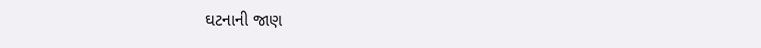ઘટનાની જાણ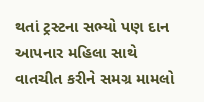થતાં ટ્રસ્ટના સભ્યો પણ દાન આપનાર મહિલા સાથે વાતચીત કરીને સમગ્ર મામલો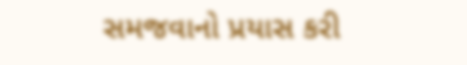સમજવાનો પ્રયાસ કરી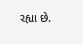રહ્યા છે.